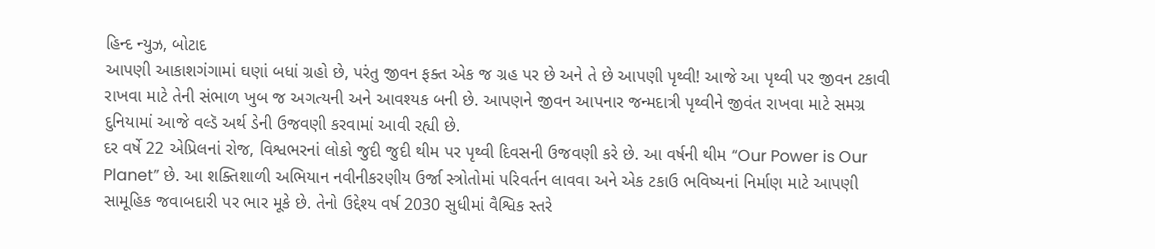હિન્દ ન્યુઝ, બોટાદ
આપણી આકાશગંગામાં ઘણાં બધાં ગ્રહો છે, પરંતુ જીવન ફક્ત એક જ ગ્રહ પર છે અને તે છે આપણી પૃથ્વી! આજે આ પૃથ્વી પર જીવન ટકાવી રાખવા માટે તેની સંભાળ ખુબ જ અગત્યની અને આવશ્યક બની છે. આપણને જીવન આપનાર જન્મદાત્રી પૃથ્વીને જીવંત રાખવા માટે સમગ્ર દુનિયામાં આજે વલ્ડૅ અર્થ ડેની ઉજવણી કરવામાં આવી રહ્યી છે.
દર વર્ષે 22 એપ્રિલનાં રોજ, વિશ્વભરનાં લોકો જુદી જુદી થીમ પર પૃથ્વી દિવસની ઉજવણી કરે છે. આ વર્ષની થીમ “Our Power is Our Planet” છે. આ શક્તિશાળી અભિયાન નવીનીકરણીય ઉર્જા સ્ત્રોતોમાં પરિવર્તન લાવવા અને એક ટકાઉ ભવિષ્યનાં નિર્માણ માટે આપણી સામૂહિક જવાબદારી પર ભાર મૂકે છે. તેનો ઉદ્દેશ્ય વર્ષ 2030 સુધીમાં વૈશ્વિક સ્તરે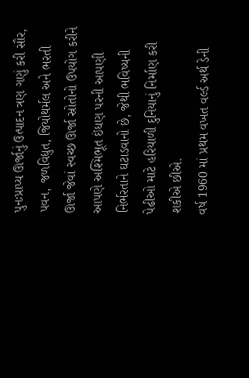પુનઃપ્રાપ્ય ઊર્જાનું ઉત્પાદન ત્રણ ગણું કરી સૌર, પવન, જળવિદ્યુત, જિયોથર્મલ અને ભરતી ઊર્જા જેવાં સ્વચ્છ ઊર્જા સ્રોતોનો ઉપયોગ કરીને આપણે અશ્મિભૂત ઇંધણ પરની આપણી નિર્ભરતાને ઘટાડવાનો છે, જેથી ભવિષ્યની પેઢીઓ માટે હરિયાળી દુનિયાનું નિર્માણ કરી શકીએ છીએ.
વર્ષ 1960 માં પ્રથમ વખત વર્લ્ડ અર્થ ડેની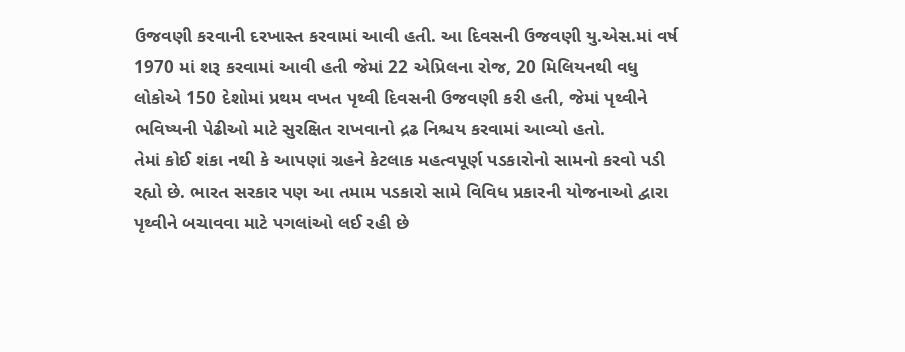ઉજવણી કરવાની દરખાસ્ત કરવામાં આવી હતી. આ દિવસની ઉજવણી યુ.એસ.માં વર્ષ 1970 માં શરૂ કરવામાં આવી હતી જેમાં 22 એપ્રિલના રોજ, 20 મિલિયનથી વધુ લોકોએ 150 દેશોમાં પ્રથમ વખત પૃથ્વી દિવસની ઉજવણી કરી હતી, જેમાં પૃથ્વીને ભવિષ્યની પેઢીઓ માટે સુરક્ષિત રાખવાનો દ્રઢ નિશ્ચય કરવામાં આવ્યો હતો.
તેમાં કોઈ શંકા નથી કે આપણાં ગ્રહને કેટલાક મહત્વપૂર્ણ પડકારોનો સામનો કરવો પડી રહ્યો છે. ભારત સરકાર પણ આ તમામ પડકારો સામે વિવિધ પ્રકારની યોજનાઓ દ્વારા પૃથ્વીને બચાવવા માટે પગલાંઓ લઈ રહી છે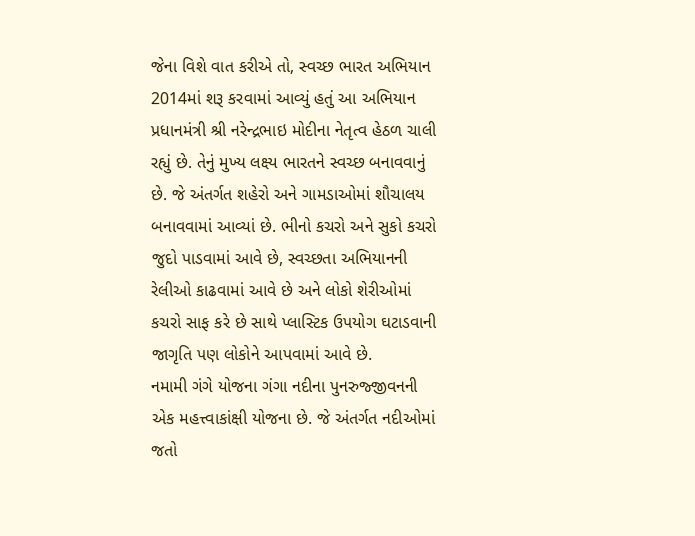જેના વિશે વાત કરીએ તો, સ્વચ્છ ભારત અભિયાન 2014માં શરૂ કરવામાં આવ્યું હતું આ અભિયાન પ્રધાનમંત્રી શ્રી નરેન્દ્રભાઇ મોદીના નેતૃત્વ હેઠળ ચાલી રહ્યું છે. તેનું મુખ્ય લક્ષ્ય ભારતને સ્વચ્છ બનાવવાનું છે. જે અંતર્ગત શહેરો અને ગામડાઓમાં શૌચાલય બનાવવામાં આવ્યાં છે. ભીનો કચરો અને સુકો કચરો જુદો પાડવામાં આવે છે, સ્વચ્છતા અભિયાનની રેલીઓ કાઢવામાં આવે છે અને લોકો શેરીઓમાં કચરો સાફ કરે છે સાથે પ્લાસ્ટિક ઉપયોગ ઘટાડવાની જાગૃતિ પણ લોકોને આપવામાં આવે છે.
નમામી ગંગે યોજના ગંગા નદીના પુનરુજ્જીવનની એક મહત્ત્વાકાંક્ષી યોજના છે. જે અંતર્ગત નદીઓમાં જતો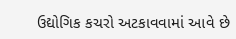ઉદ્યોગિક કચરો અટકાવવામાં આવે છે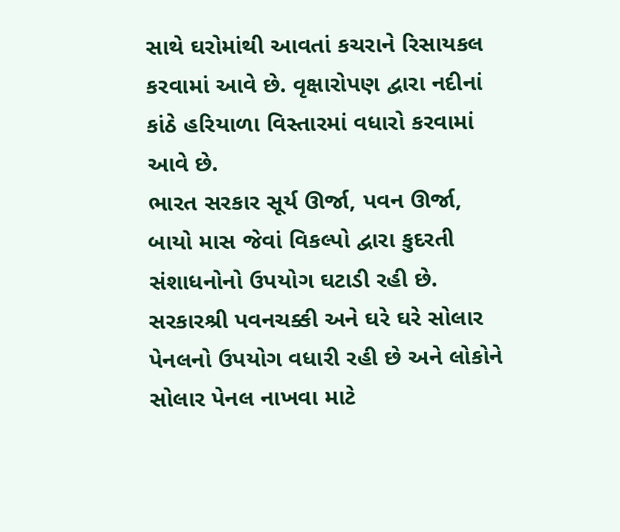સાથે ઘરોમાંથી આવતાં કચરાને રિસાયકલ કરવામાં આવે છે. વૃક્ષારોપણ દ્વારા નદીનાં કાંઠે હરિયાળા વિસ્તારમાં વધારો કરવામાં આવે છે.
ભારત સરકાર સૂર્ય ઊર્જા, પવન ઊર્જા, બાયો માસ જેવાં વિકલ્પો દ્વારા કુદરતી સંશાધનોનો ઉપયોગ ઘટાડી રહી છે. સરકારશ્રી પવનચક્કી અને ઘરે ઘરે સોલાર પેનલનો ઉપયોગ વધારી રહી છે અને લોકોને સોલાર પેનલ નાખવા માટે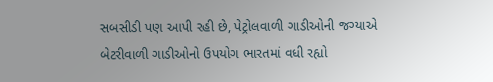સબસીડી પણ આપી રહી છે, પેટ્રોલવાળી ગાડીઓની જગ્યાએ બેટરીવાળી ગાડીઓનો ઉપયોગ ભારતમાં વધી રહ્યો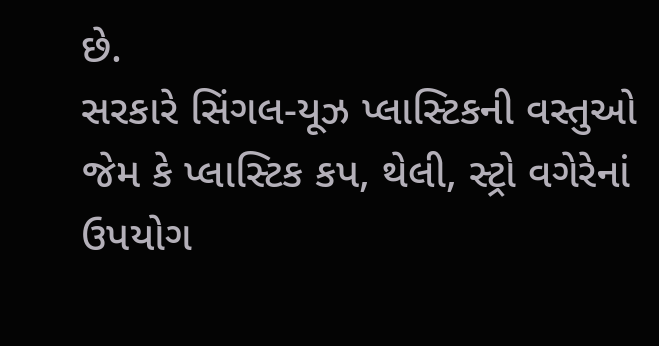છે.
સરકારે સિંગલ-યૂઝ પ્લાસ્ટિકની વસ્તુઓ જેમ કે પ્લાસ્ટિક કપ, થેલી, સ્ટ્રો વગેરેનાં ઉપયોગ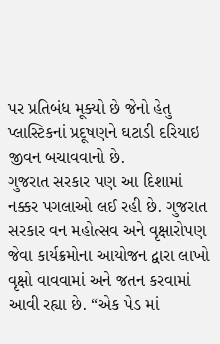પર પ્રતિબંધ મૂક્યો છે જેનો હેતુ પ્લાસ્ટિકનાં પ્રદૂષણને ઘટાડી દરિયાઇ જીવન બચાવવાનો છે.
ગુજરાત સરકાર પણ આ દિશામાં નક્કર પગલાઓ લઈ રહી છે. ગુજરાત સરકાર વન મહોત્સવ અને વૃક્ષારોપણ જેવા કાર્યક્રમોના આયોજન દ્વારા લાખો વૃક્ષો વાવવામાં અને જતન કરવામાં આવી રહ્યા છે. “એક પેડ માં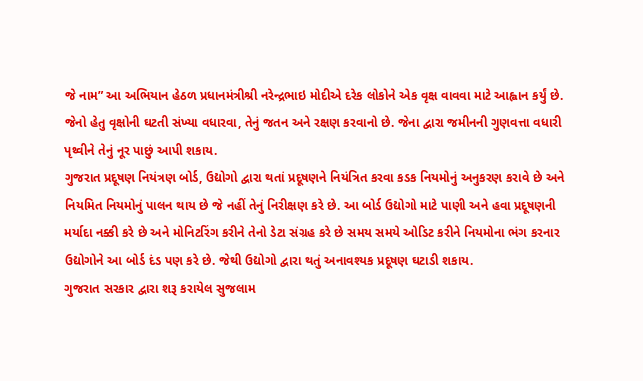જે નામ” આ અભિયાન હેઠળ પ્રધાનમંત્રીશ્રી નરેન્દ્રભાઇ મોદીએ દરેક લોકોને એક વૃક્ષ વાવવા માટે આહ્વાન કર્યું છે. જેનો હેતુ વૃક્ષોની ઘટતી સંખ્યા વધારવા, તેનું જતન અને રક્ષણ કરવાનો છે. જેના દ્વારા જમીનની ગુણવત્તા વધારી પૃથ્વીને તેનું નૂર પાછું આપી શકાય.
ગુજરાત પ્રદૂષણ નિયંત્રણ બોર્ડ, ઉદ્યોગો દ્વારા થતાં પ્રદૂષણને નિયંત્રિત કરવા કડક નિયમોનું અનુકરણ કરાવે છે અને નિયમિત નિયમોનું પાલન થાય છે જે નહીં તેનું નિરીક્ષણ કરે છે. આ બોર્ડ ઉદ્યોગો માટે પાણી અને હવા પ્રદૂષણની મર્યાદા નક્કી કરે છે અને મોનિટરિંગ કરીને તેનો ડેટા સંગ્રહ કરે છે સમય સમયે ઓડિટ કરીને નિયમોના ભંગ કરનાર ઉદ્યોગોને આ બોર્ડ દંડ પણ કરે છે. જેથી ઉદ્યોગો દ્વારા થતું અનાવશ્યક પ્રદૂષણ ઘટાડી શકાય.
ગુજરાત સરકાર દ્વારા શરૂ કરાયેલ સુજલામ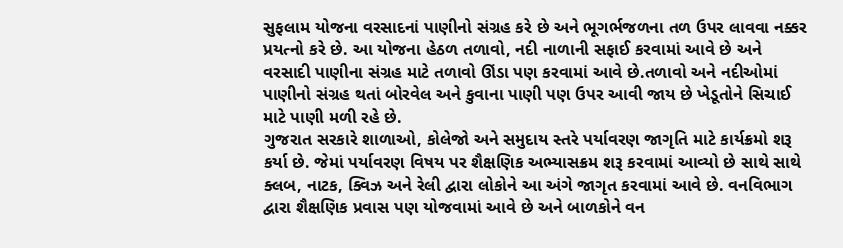સુફલામ યોજના વરસાદનાં પાણીનો સંગ્રહ કરે છે અને ભૂગર્ભજળના તળ ઉપર લાવવા નક્કર પ્રયત્નો કરે છે. આ યોજના હેઠળ તળાવો, નદી નાળાની સફાઈ કરવામાં આવે છે અને વરસાદી પાણીના સંગ્રહ માટે તળાવો ઊંડા પણ કરવામાં આવે છે.તળાવો અને નદીઓમાં પાણીનો સંગ્રહ થતાં બોરવેલ અને કુવાના પાણી પણ ઉપર આવી જાય છે ખેડૂતોને સિચાઈ માટે પાણી મળી રહે છે.
ગુજરાત સરકારે શાળાઓ, કોલેજો અને સમુદાય સ્તરે પર્યાવરણ જાગૃતિ માટે કાર્યક્રમો શરૂ કર્યા છે. જેમાં પર્યાવરણ વિષય પર શૈક્ષણિક અભ્યાસક્રમ શરૂ કરવામાં આવ્યો છે સાથે સાથે ક્લબ, નાટક, ક્વિઝ અને રેલી દ્વારા લોકોને આ અંગે જાગૃત કરવામાં આવે છે. વનવિભાગ દ્વારા શૈક્ષણિક પ્રવાસ પણ યોજવામાં આવે છે અને બાળકોને વન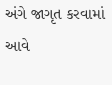અંગે જાગૃત કરવામાં આવે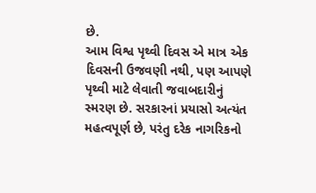છે.
આમ વિશ્વ પૃથ્વી દિવસ એ માત્ર એક દિવસની ઉજવણી નથી, પણ આપણે પૃથ્વી માટે લેવાતી જવાબદારીનું સ્મરણ છે. સરકારનાં પ્રયાસો અત્યંત મહત્વપૂર્ણ છે, પરંતુ દરેક નાગરિકનો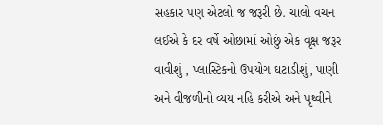સહકાર પણ એટલો જ જરૂરી છે. ચાલો વચન લઈએ કે દર વર્ષે ઓછામાં ઓછું એક વૃક્ષ જરૂર વાવીશું , પ્લાસ્ટિકનો ઉપયોગ ઘટાડીશું, પાણી અને વીજળીનો વ્યય નહિ કરીએ અને પૃથ્વીને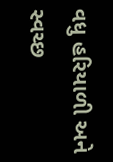વધુ હરિયાળી અને સ્વચ્છ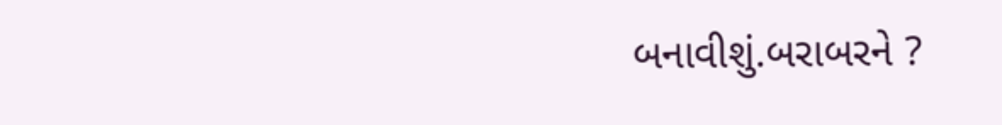બનાવીશું.બરાબરને ?